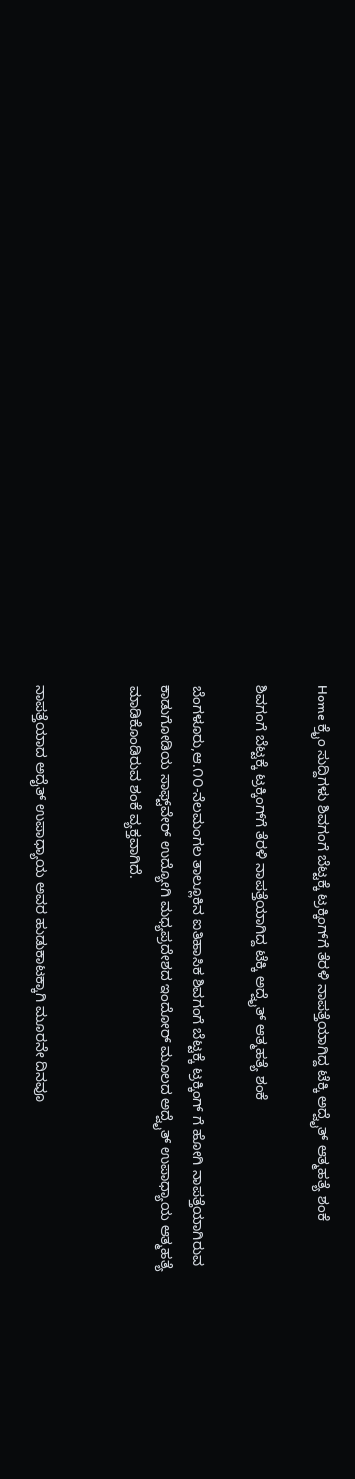Home ಕ್ರೈಂ ಸುದ್ದಿಗಳು ಶಿವಗಂಗೆ ಬೆಟ್ಟಕ್ಕೆ ಟ್ರಕ್ಕಿಂಗ್‌ಗೆ ತೆರಳಿ ನಾಪತ್ತೆಯಾಗಿದ್ದ ಟೆಕ್ಕಿ ಅದ್ವೈತ್ ಆತ್ಮಹತ್ಯೆ ಶಂಕೆ

ಶಿವಗಂಗೆ ಬೆಟ್ಟಕ್ಕೆ ಟ್ರಕ್ಕಿಂಗ್‌ಗೆ ತೆರಳಿ ನಾಪತ್ತೆಯಾಗಿದ್ದ ಟೆಕ್ಕಿ ಅದ್ವೈತ್ ಆತ್ಮಹತ್ಯೆ ಶಂಕೆ

ಬೆಂಗಳೂರು,ಆ.೧೦-ನೆಲಮಂಗಲ ತಾಲ್ಲೂಕಿನ ಐತಿಹಾಸಿಕ ಶಿವಗಂಗೆ ಬೆಟ್ಟಕ್ಕೆ ಟ್ರಕ್ಕಿಂಗ್ ಗೆ ಹೋಗಿ ನಾಪತ್ತೆಯಾಗಿರುವ ಕಾಡುಗೋಡಿಯ ಸಾಫ್ಟ್‌ವೇರ್ ಉದ್ಯೋಗಿ ಮಧ್ಯಪ್ರದೇಶದ ಇಂದೋರ್ ಮೂಲದ ಅದ್ವೈತ್ ಉಪಾಧ್ಯಾಯ ಆತ್ಮಹತ್ಯೆ ಮಾಡಿಕೊಂಡಿರುವ ಶಂಕೆ ವ್ಯಕ್ತವಾಗಿದೆ.


ನಾಪತ್ತೆಯಾದ ಅದೈತ್ ಉಪಾಧ್ಯಾಯ ಅವರ ಹುಡುಕಾಟಕ್ಕಾಗಿ ಮೂರನೇ ದಿನವೂ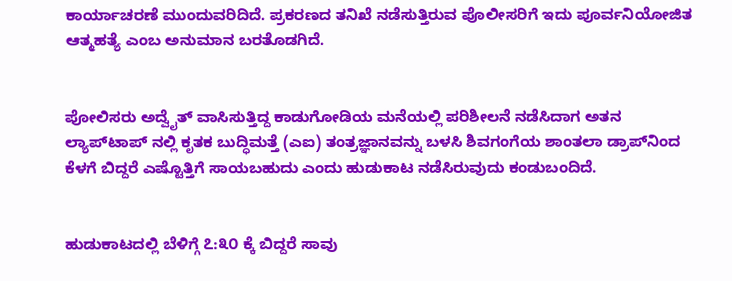ಕಾರ್ಯಾಚರಣೆ ಮುಂದುವರಿದಿದೆ. ಪ್ರಕರಣದ ತನಿಖೆ ನಡೆಸುತ್ತಿರುವ ಪೊಲೀಸರಿಗೆ ಇದು ಪೂರ್ವನಿಯೋಜಿತ ಆತ್ಮಹತ್ಯೆ ಎಂಬ ಅನುಮಾನ ಬರತೊಡಗಿದೆ.


ಪೋಲಿಸರು ಅದ್ವೈತ್ ವಾಸಿಸುತ್ತಿದ್ದ ಕಾಡುಗೋಡಿಯ ಮನೆಯಲ್ಲಿ ಪರಿಶೀಲನೆ ನಡೆಸಿದಾಗ ಅತನ ಲ್ಯಾಪ್‌ಟಾಪ್ ನಲ್ಲಿ ಕೃತಕ ಬುದ್ಧಿಮತ್ತೆ (ಎಐ) ತಂತ್ರಜ್ಞಾನವನ್ನು ಬಳಸಿ ಶಿವಗಂಗೆಯ ಶಾಂತಲಾ ಡ್ರಾಪ್‌ನಿಂದ ಕೆಳಗೆ ಬಿದ್ದರೆ ಎಷ್ಟೊತ್ತಿಗೆ ಸಾಯಬಹುದು ಎಂದು ಹುಡುಕಾಟ ನಡೆಸಿರುವುದು ಕಂಡುಬಂದಿದೆ.


ಹುಡುಕಾಟದಲ್ಲಿ ಬೆಳಿಗ್ಗೆ ೭:೩೦ ಕ್ಕೆ ಬಿದ್ದರೆ ಸಾವು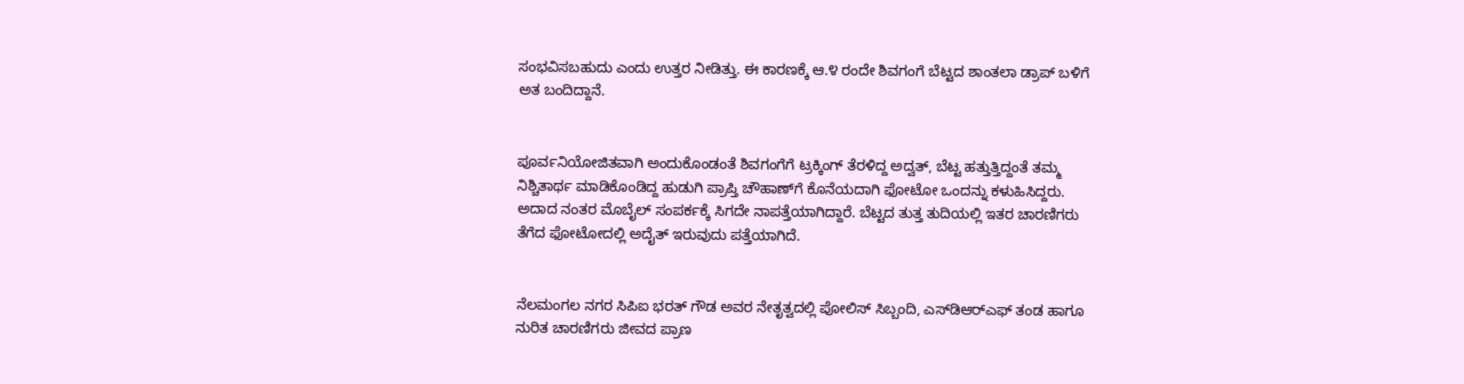ಸಂಭವಿಸಬಹುದು ಎಂದು ಉತ್ತರ ನೀಡಿತ್ತು. ಈ ಕಾರಣಕ್ಕೆ ಆ.೪ ರಂದೇ ಶಿವಗಂಗೆ ಬೆಟ್ಟದ ಶಾಂತಲಾ ಡ್ರಾಪ್ ಬಳಿಗೆ ಅತ ಬಂದಿದ್ದಾನೆ.


ಪೂರ್ವನಿಯೋಜಿತವಾಗಿ ಅಂದುಕೊಂಡಂತೆ ಶಿವಗಂಗೆಗೆ ಟ್ರಕ್ಕಿಂಗ್ ತೆರಳಿದ್ದ ಅದ್ವತ್, ಬೆಟ್ಟ ಹತ್ತುತ್ತಿದ್ದಂತೆ ತಮ್ಮ ನಿಶ್ಚಿತಾರ್ಥ ಮಾಡಿಕೊಂಡಿದ್ದ ಹುಡುಗಿ ಪ್ರಾಪ್ತಿ ಚೌಹಾಣ್‌ಗೆ ಕೊನೆಯದಾಗಿ ಫೋಟೋ ಒಂದನ್ನು ಕಳುಹಿಸಿದ್ದರು. ಅದಾದ ನಂತರ ಮೊಬೈಲ್ ಸಂಪರ್ಕಕ್ಕೆ ಸಿಗದೇ ನಾಪತ್ತೆಯಾಗಿದ್ದಾರೆ. ಬೆಟ್ಟದ ತುತ್ತ ತುದಿಯಲ್ಲಿ ಇತರ ಚಾರಣಿಗರು ತೆಗೆದ ಫೋಟೋದಲ್ಲಿ ಅದೈತ್ ಇರುವುದು ಪತ್ತೆಯಾಗಿದೆ.


ನೆಲಮಂಗಲ ನಗರ ಸಿಪಿಐ ಭರತ್ ಗೌಡ ಅವರ ನೇತೃತ್ವದಲ್ಲಿ ಪೋಲಿಸ್ ಸಿಬ್ಬಂದಿ, ಎಸ್‌ಡಿಆರ್‌ಎಫ್ ತಂಡ ಹಾಗೂ ನುರಿತ ಚಾರಣಿಗರು ಜೀವದ ಪ್ರಾಣ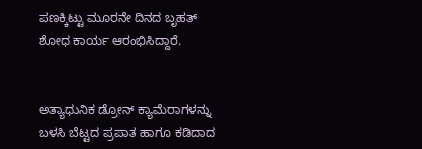ಪಣಕ್ಕಿಟ್ಟು ಮೂರನೇ ದಿನದ ಬೃಹತ್ ಶೋಧ ಕಾರ್ಯ ಆರಂಭಿಸಿದ್ದಾರೆ.


ಅತ್ಯಾಧುನಿಕ ಡ್ರೋನ್ ಕ್ಯಾಮೆರಾಗಳನ್ನು ಬಳಸಿ ಬೆಟ್ಟದ ಪ್ರಪಾತ ಹಾಗೂ ಕಡಿದಾದ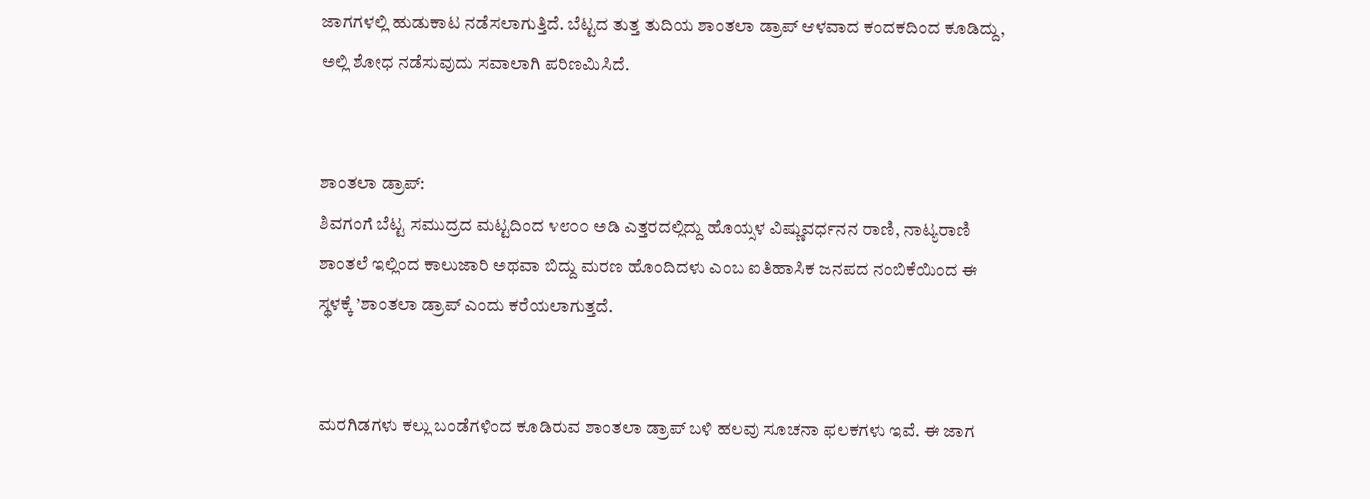ಜಾಗಗಳಲ್ಲಿ ಹುಡುಕಾಟ ನಡೆಸಲಾಗುತ್ತಿದೆ. ಬೆಟ್ಟದ ತುತ್ತ ತುದಿಯ ಶಾಂತಲಾ ಡ್ರಾಪ್ ಆಳವಾದ ಕಂದಕದಿಂದ ಕೂಡಿದ್ದು, ಅಲ್ಲಿ ಶೋಧ ನಡೆಸುವುದು ಸವಾಲಾಗಿ ಪರಿಣಮಿಸಿದೆ.


ಶಾಂತಲಾ ಡ್ರಾಪ್:
ಶಿವಗಂಗೆ ಬೆಟ್ಟ ಸಮುದ್ರದ ಮಟ್ಟದಿಂದ ೪೮೦೦ ಅಡಿ ಎತ್ತರದಲ್ಲಿದ್ದು ಹೊಯ್ಸಳ ವಿಷ್ಣುವರ್ಧನನ ರಾಣಿ, ನಾಟ್ಯರಾಣಿ ಶಾಂತಲೆ ಇಲ್ಲಿಂದ ಕಾಲುಜಾರಿ ಅಥವಾ ಬಿದ್ದು ಮರಣ ಹೊಂದಿದಳು ಎಂಬ ಐತಿಹಾಸಿಕ ಜನಪದ ನಂಬಿಕೆಯಿಂದ ಈ ಸ್ಥಳಕ್ಕೆ ’ಶಾಂತಲಾ ಡ್ರಾಪ್ ಎಂದು ಕರೆಯಲಾಗುತ್ತದೆ.


ಮರಗಿಡಗಳು ಕಲ್ಲು ಬಂಡೆಗಳಿಂದ ಕೂಡಿರುವ ಶಾಂತಲಾ ಡ್ರಾಪ್ ಬಳಿ ಹಲವು ಸೂಚನಾ ಫಲಕಗಳು ಇವೆ. ಈ ಜಾಗ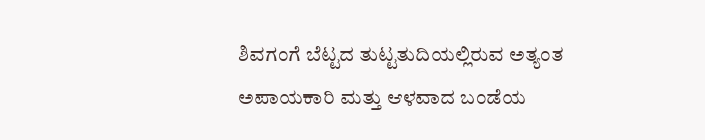ಶಿವಗಂಗೆ ಬೆಟ್ಟದ ತುಟ್ಟತುದಿಯಲ್ಲಿರುವ ಅತ್ಯಂತ ಅಪಾಯಕಾರಿ ಮತ್ತು ಆಳವಾದ ಬಂಡೆಯ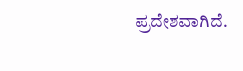ಪ್ರದೇಶವಾಗಿದೆ.